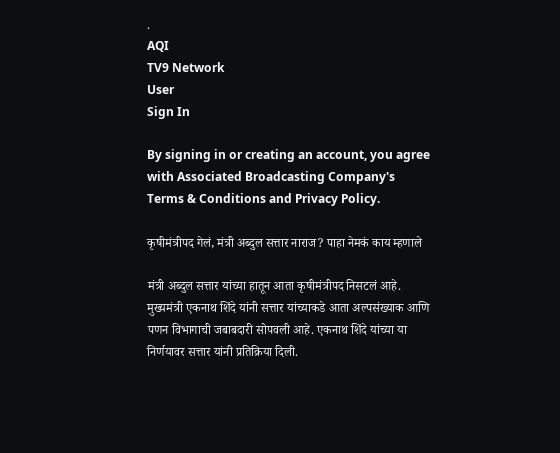.
AQI
TV9 Network
User
Sign In

By signing in or creating an account, you agree with Associated Broadcasting Company's Terms & Conditions and Privacy Policy.

कृषीमंत्रीपद गेलं, मंत्री अब्दुल सत्तार नाराज? पाहा नेमकं काय म्हणाले

मंत्री अब्दुल सत्तार यांच्या हातून आता कृषीमंत्रीपद निसटलं आहे. मुख्यमंत्री एकनाथ शिंदे यांनी सत्तार यांच्याकडे आता अल्पसंख्याक आणि पणन विभागाची जबाबदारी सोपवली आहे. एकनाथ शिंदे यांच्या या निर्णयावर सत्तार यांनी प्रतिक्रिया दिली.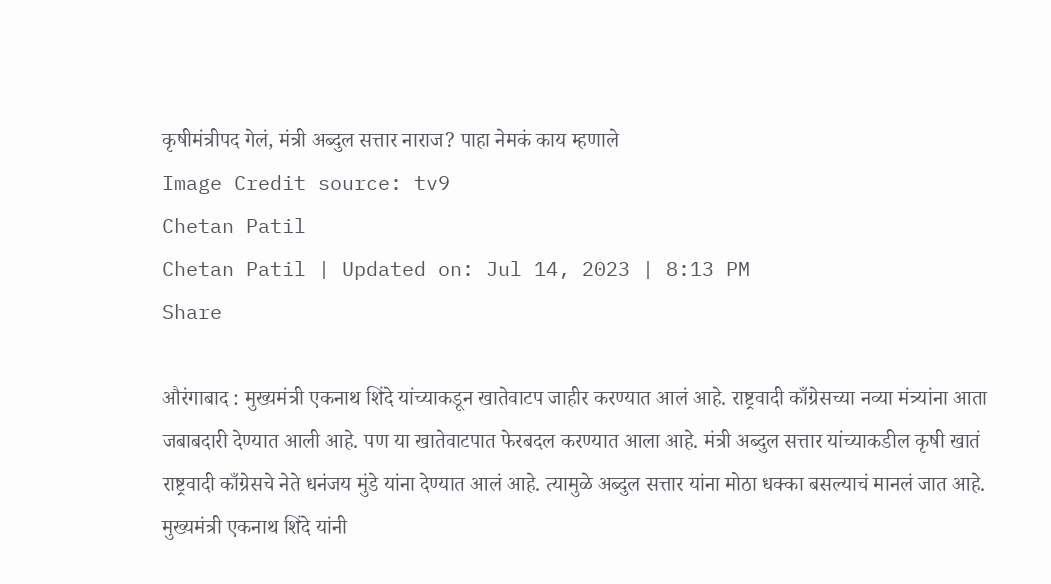कृषीमंत्रीपद गेलं, मंत्री अब्दुल सत्तार नाराज? पाहा नेमकं काय म्हणाले
Image Credit source: tv9
Chetan Patil
Chetan Patil | Updated on: Jul 14, 2023 | 8:13 PM
Share

औरंगाबाद : मुख्यमंत्री एकनाथ शिंदे यांच्याकडून खातेवाटप जाहीर करण्यात आलं आहे. राष्ट्रवादी काँग्रेसच्या नव्या मंत्र्यांना आता जबाबदारी देण्यात आली आहे. पण या खातेवाटपात फेरबदल करण्यात आला आहे. मंत्री अब्दुल सत्तार यांच्याकडील कृषी खातं राष्ट्रवादी काँग्रेसचे नेते धनंजय मुंडे यांना देण्यात आलं आहे. त्यामुळे अब्दुल सत्तार यांना मोठा धक्का बसल्याचं मानलं जात आहे. मुख्यमंत्री एकनाथ शिंदे यांनी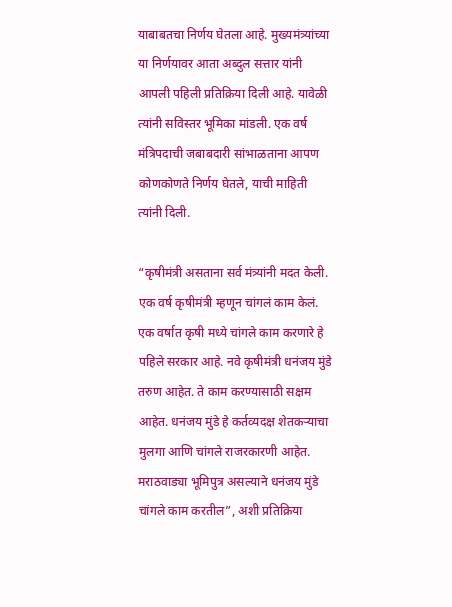याबाबतचा निर्णय घेतला आहे. मुख्यमंत्र्यांच्या या निर्णयावर आता अब्दुल सत्तार यांनी आपली पहिली प्रतिक्रिया दिली आहे. यावेळी त्यांनी सविस्तर भूमिका मांडली. एक वर्ष मंत्रिपदाची जबाबदारी सांभाळताना आपण कोणकोणते निर्णय घेतले, याची माहिती त्यांनी दिली.

“कृषीमंत्री असताना सर्व मंत्र्यांनी मदत केली. एक वर्ष कृषीमंत्री म्हणून चांगलं काम केलं. एक वर्षात कृषी मध्ये चांगले काम करणारे हे पहिले सरकार आहे. नवे कृषीमंत्री धनंजय मुंडे तरुण आहेत. ते काम करण्यासाठी सक्षम आहेत. धनंजय मुंडे हे कर्तव्यदक्ष शेतकऱ्याचा मुलगा आणि चांगले राजरकारणी आहेत. मराठवाड्या भूमिपुत्र असल्याने धनंजय मुंडे चांगले काम करतील”, अशी प्रतिक्रिया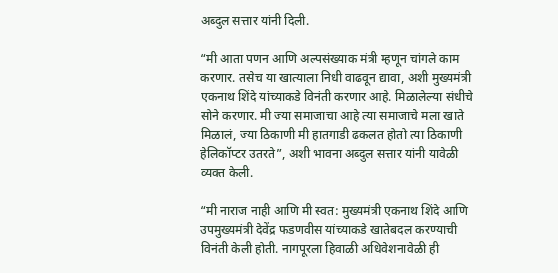अब्दुल सत्तार यांनी दिली.

“मी आता पणन आणि अल्पसंख्याक मंत्री म्हणून चांगले काम करणार. तसेच या खात्याला निधी वाढवून द्यावा, अशी मुख्यमंत्री एकनाथ शिंदे यांच्याकडे विनंती करणार आहे. मिळालेल्या संधीचे सोने करणार. मी ज्या समाजाचा आहे त्या समाजाचे मला खाते मिळालं, ज्या ठिकाणी मी हातगाडी ढकलत होतो त्या ठिकाणी हेलिकॉप्टर उतरते”, अशी भावना अब्दुल सत्तार यांनी यावेळी व्यक्त केली.

“मी नाराज नाही आणि मी स्वत: मुख्यमंत्री एकनाथ शिंदे आणि उपमुख्यमंत्री देवेंद्र फडणवीस यांच्याकडे खातेबदल करण्याची विनंती केली होती. नागपूरला हिवाळी अधिवेशनावेळी ही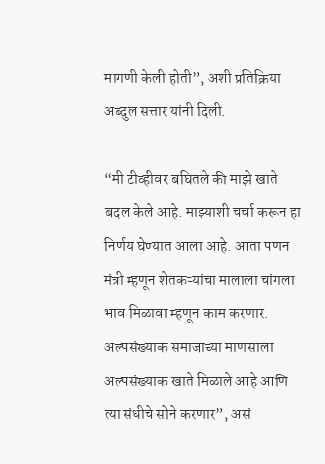मागणी केली होती”, अशी प्रतिक्रिया अब्दुल सत्तार यांनी दिली.

“मी टीव्हीवर बघितले की माझे खाते बदल केले आहे. माझ्याशी चर्चा करून हा निर्णय घेण्यात आला आहे. आता पणन मंत्री म्हणून शेतकऱ्यांचा मालाला चांगला भाव मिळावा म्हणून काम करणार. अल्पसंख्याक समाजाच्या माणसाला अल्पसंख्याक खाते मिळाले आहे आणि त्या संधीचे सोने करणार”, असं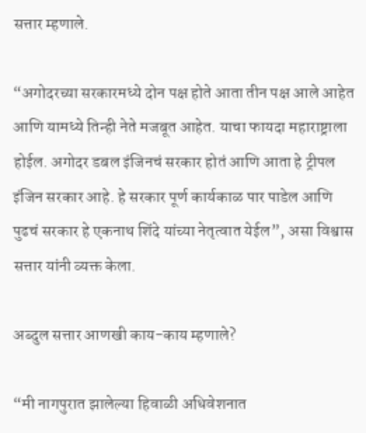सत्तार म्हणाले.

“अगोदरच्या सरकारमध्ये दोन पक्ष होते आता तीन पक्ष आले आहेत आणि यामध्ये तिन्ही नेते मजबूत आहेत. याचा फायदा महाराष्ट्राला होईल. अगोदर डबल इंजिनचं सरकार होतं आणि आता हे ट्रीपल इंजिन सरकार आहे. हे सरकार पूर्ण कार्यकाळ पार पाडेल आणि पुढचं सरकार हे एकनाथ शिंदे यांच्या नेतृत्वात येईल”, असा विश्वास सत्तार यांनी व्यक्त केला.

अब्दुल सत्तार आणखी काय-काय म्हणाले?

“मी नागपुरात झालेल्या हिवाळी अधिवेशनात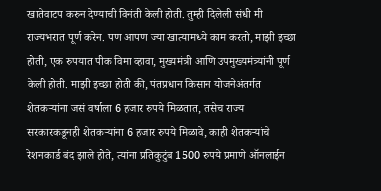खातेवाटप करुन देण्याची विनंती केली होती. तुम्ही दिलेली संधी मी राज्यभरात पूर्ण करेन. पण आपण ज्या खात्यामध्ये काम करतो, माझी इच्छा होती, एक रुपयात पीक विमा व्हावा, मुख्यमंत्री आणि उपमुख्यमंत्र्यांनी पूर्ण केली होती. माझी इच्छा होती की, पंतप्रधान किसान योजनेअंतर्गत शेतकऱ्यांना जसं वर्षाला 6 हजार रुपये मिळतात, तसेच राज्य सरकारकडूनही शेतकऱ्यांना 6 हजार रुपये मिळावे, काही शेतकऱ्यांचे रेशनकार्ड बंद झाले होते, त्यांना प्रतिकुटुंब 1500 रुपये प्रमाणे ऑनलाईन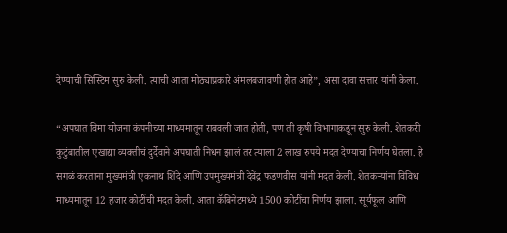देण्याची सिस्टिम सुरु केली. त्याची आता मोठ्याप्रकारे अंमलबजावणी होत आहे”, असा दावा सत्तार यांनी केला.

“अपघात विमा योजना कंपनीच्या माध्यमातून राबवली जात होती, पण ती कृषी विभागाकडून सुरु केली. शेतकरी कुटुंबातील एखाद्या व्यक्तीचं दुर्देवाने अपघाती निधन झालं तर त्याला 2 लाख रुपये मदत देण्याचा निर्णय घेतला. हे सगळं करताना मुख्यमंत्री एकनाथ शिंदे आणि उपमुख्यमंत्री देवेंद्र फडणवीस यांनी मदत केली. शेतकऱ्यांना विविध माध्यमातून 12 हजार कोटींची मदत केली. आता कॅबिनेटमध्ये 1500 कोटींचा निर्णय झाला. सूर्यफूल आणि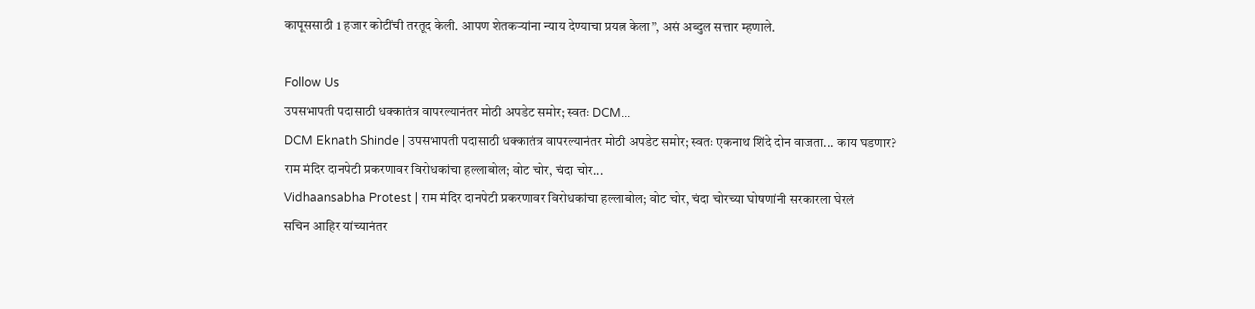कापूससाठी 1 हजार कोटींची तरतूद केली. आपण शेतकऱ्यांना न्याय देण्याचा प्रयत्न केला”, असं अब्दुल सत्तार म्हणाले.

Follow Us
उपसभापती पदासाठी धक्कातंत्र वापरल्यानंतर मोठी अपडेट समोर; स्वतः DCM...
DCM Eknath Shinde | उपसभापती पदासाठी धक्कातंत्र वापरल्यानंतर मोठी अपडेट समोर; स्वतः एकनाथ शिंदे दोन वाजता... काय घडणार?
राम मंदिर दानपेटी प्रकरणावर विरोधकांचा हल्लाबोल; वोट चोर, चंदा चोर...
Vidhaansabha Protest | राम मंदिर दानपेटी प्रकरणावर विरोधकांचा हल्लाबोल; वोट चोर, चंदा चोरच्या घोषणांनी सरकारला घेरलं
सचिन आहिर यांच्यानंतर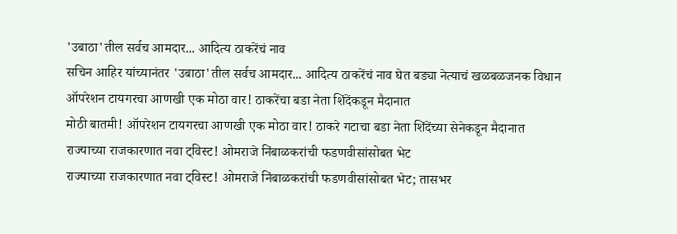'उबाठा'तील सर्वच आमदार... आदित्य ठाकरेंचं नाव
सचिन आहिर यांच्यानंतर 'उबाठा'तील सर्वच आमदार... आदित्य ठाकरेंचं नाव घेत बड्या नेत्याचं खळबळजनक विधान
ऑपरेशन टायगरचा आणखी एक मोठा वार! ठाकरेंचा बडा नेता शिंदेंकडून मैदानात
मोठी बातमी! ऑपरेशन टायगरचा आणखी एक मोठा वार! ठाकरे गटाचा बडा नेता शिंदेंच्या सेनेकडून मैदानात
राज्याच्या राजकारणात नवा ट्विस्ट! ओमराजे निंबाळकरांची फडणवीसांसोबत भेट
राज्याच्या राजकारणात नवा ट्विस्ट! ओमराजे निंबाळकरांची फडणवीसांसोबत भेट; तासभर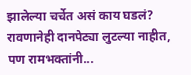झालेल्या चर्चेत असं काय घडलं?
रावणानेही दानपेट्या लुटल्या नाहीत, पण रामभक्तांनी...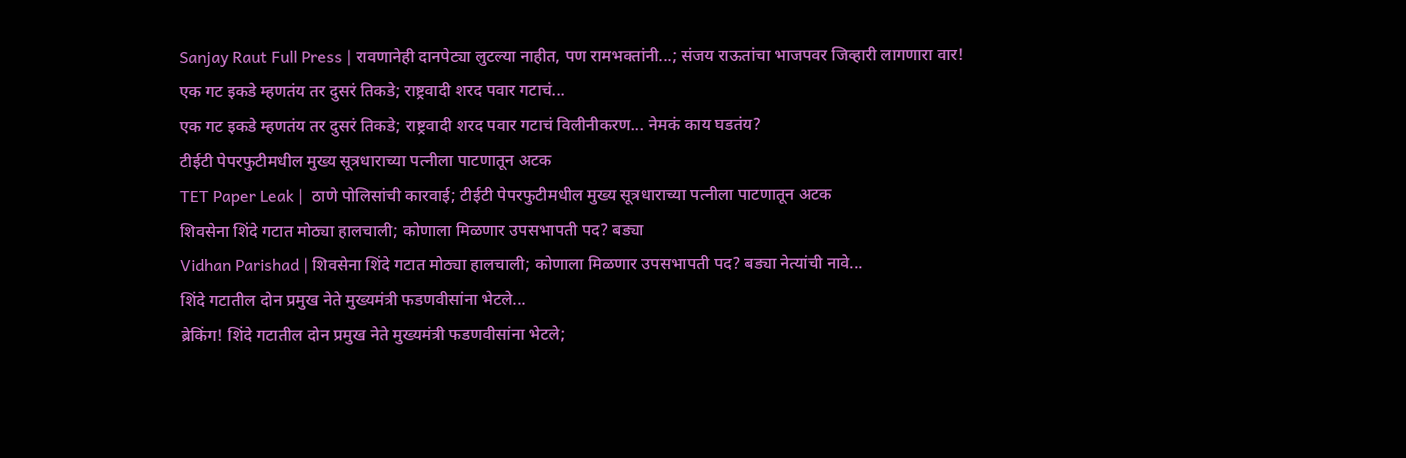Sanjay Raut Full Press | रावणानेही दानपेट्या लुटल्या नाहीत, पण रामभक्तांनी...; संजय राऊतांचा भाजपवर जिव्हारी लागणारा वार!
एक गट इकडे म्हणतंय तर दुसरं तिकडे; राष्ट्रवादी शरद पवार गटाचं...
एक गट इकडे म्हणतंय तर दुसरं तिकडे; राष्ट्रवादी शरद पवार गटाचं विलीनीकरण... नेमकं काय घडतंय?
टीईटी पेपरफुटीमधील मुख्य सूत्रधाराच्या पत्नीला पाटणातून अटक
TET Paper Leak |  ठाणे पोलिसांची कारवाई; टीईटी पेपरफुटीमधील मुख्य सूत्रधाराच्या पत्नीला पाटणातून अटक
शिवसेना शिंदे गटात मोठ्या हालचाली; कोणाला मिळणार उपसभापती पद? बड्या
Vidhan Parishad | शिवसेना शिंदे गटात मोठ्या हालचाली; कोणाला मिळणार उपसभापती पद? बड्या नेत्यांची नावे...
शिंदे गटातील दोन प्रमुख नेते मुख्यमंत्री फडणवीसांना भेटले...
ब्रेकिंग! शिंदे गटातील दोन प्रमुख नेते मुख्यमंत्री फडणवीसांना भेटले;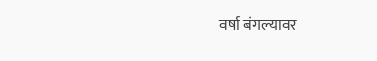वर्षा बंगल्यावर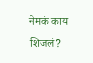नेमकं काय शिजलं?